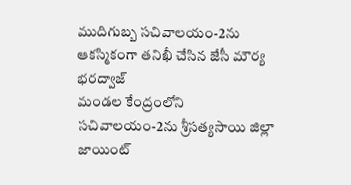ముదిగుబ్బ సచివాలయం-2ను ఆకస్మికంగా తనిఖీ చేసిన జేసీ మౌర్య భరద్వాజ్
మండల కేంద్రంలోని సచివాలయం-2ను శ్రీసత్యసాయి జిల్లా జాయింట్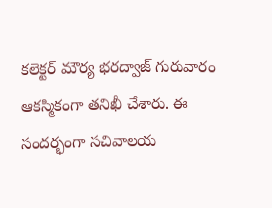కలెక్టర్ మౌర్య భరద్వాజ్ గురువారం ఆకస్మికంగా తనిఖీ చేశారు. ఈ సందర్భంగా సచివాలయ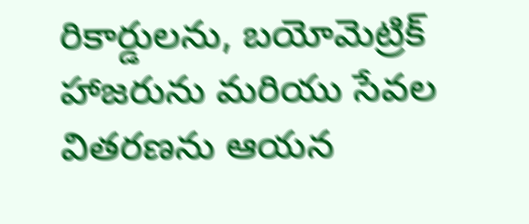రికార్డులను, బయోమెట్రిక్ హాజరును మరియు సేవల వితరణను ఆయన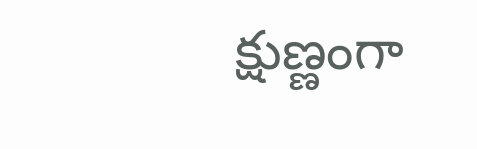క్షుణ్ణంగా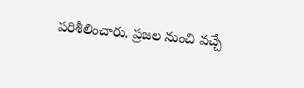పరిశీలించారు. ప్రజల నుంచి వచ్చే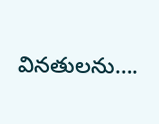వినతులను….